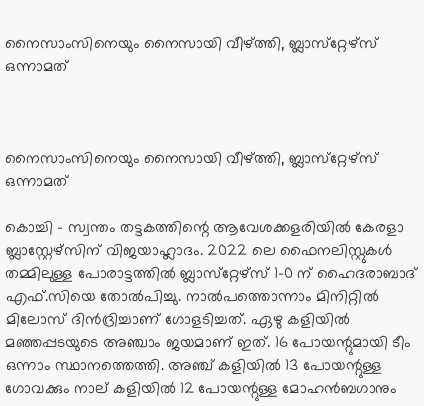നൈസാംസിനെയും നൈസായി വീഴ്ത്തി, ബ്ലാസ്‌റ്റേഴ്‌സ് ഒന്നാമത്



നൈസാംസിനെയും നൈസായി വീഴ്ത്തി, ബ്ലാസ്‌റ്റേഴ്‌സ് ഒന്നാമത്

കൊച്ചി - സ്വന്തം തട്ടകത്തിന്റെ ആവേശക്കളരിയില്‍ കേരളാ ബ്ലാസ്റ്റേഴ്‌സിന് വിജയാഹ്ലാദം. 2022 ലെ ഫൈനലിസ്റ്റുകള്‍ തമ്മിലുള്ള പോരാട്ടത്തില്‍ ബ്ലാസ്‌റ്റേഴ്‌സ് 1-0 ന് ഹൈദരാബാദ് എഫ്.സിയെ തോല്‍പിച്ചു. നാല്‍പത്തൊന്നാം മിനിറ്റില്‍ മിലോസ് ദിന്‍ദ്രിച്ചാണ് ഗോളടിച്ചത്. ഏഴു കളിയില്‍ മഞ്ഞപ്പടയുടെ അഞ്ചാം ജയമാണ് ഇത്. 16 പോയന്റുമായി ടീം ഒന്നാം സ്ഥാനത്തെത്തി. അഞ്ച് കളിയില്‍ 13 പോയന്റുള്ള ഗോവക്കും നാല് കളിയില്‍ 12 പോയന്റുള്ള മോഹന്‍ബഗാനും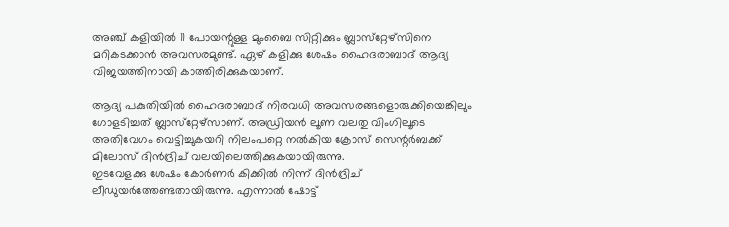അഞ്ച് കളിയില്‍ 11 പോയന്റുള്ള മുംബൈ സിറ്റിക്കും ബ്ലാസ്‌റ്റേഴ്‌സിനെ മറികടക്കാന്‍ അവസരമുണ്ട്. ഏഴ് കളിക്കു ശേഷം ഹൈദരാബാദ് ആദ്യ വിജയത്തിനായി കാത്തിരിക്കുകയാണ്.

ആദ്യ പകുതിയില്‍ ഹൈദരാബാദ് നിരവധി അവസരങ്ങളൊരുക്കിയെങ്കിലും ഗോളടിച്ചത് ബ്ലാസ്‌റ്റേഴ്‌സാണ്. അഡ്രിയന്‍ ലൂണ വലതു വിംഗിലൂടെ അതിവേഗം വെട്ടിച്ചുകയറി നിലംപറ്റെ നല്‍കിയ ക്രോസ് സെന്റര്‍ബക്ക് മിലോസ് ദിന്‍ദ്രിച് വലയിലെത്തിക്കുകയായിരുന്നു.
ഇടവേളക്കു ശേഷം കോര്‍ണര്‍ കിക്കില്‍ നിന്ന് ദിന്‍ദ്രിച് ലീഡുയര്‍ത്തേണ്ടതായിരുന്നു. എന്നാല്‍ ഷോട്ട്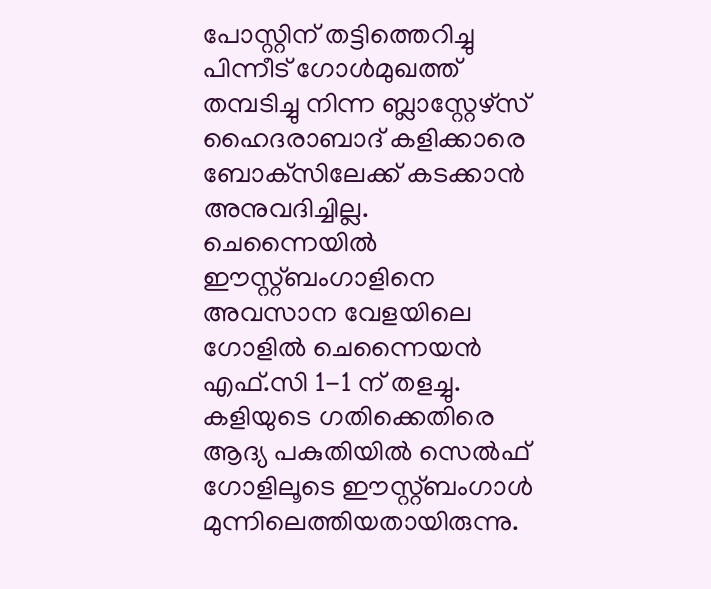പോസ്റ്റിന് തട്ടിത്തെറിച്ചു പിന്നീട് ഗോള്‍മുഖത്ത് തമ്പടിച്ചു നിന്ന ബ്ലാസ്റ്റേഴ്‌സ് ഹൈദരാബാദ് കളിക്കാരെ ബോക്‌സിലേക്ക് കടക്കാന്‍ അനുവദിച്ചില്ല.
ചെന്നൈയില്‍ ഈസ്റ്റ്ബംഗാളിനെ അവസാന വേളയിലെ ഗോളില്‍ ചെന്നൈയന്‍ എഫ്.സി 1-1 ന് തളച്ചു. കളിയുടെ ഗതിക്കെതിരെ ആദ്യ പകുതിയില്‍ സെല്‍ഫ് ഗോളിലൂടെ ഈസ്റ്റ്ബംഗാള്‍ മുന്നിലെത്തിയതായിരുന്നു.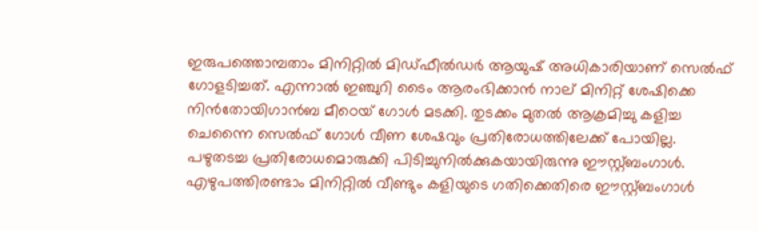ഇരുപത്തൊമ്പതാം മിനിറ്റില്‍ മിഡ്ഫീല്‍ഡര്‍ ആയുഷ് അധികാരിയാണ് സെല്‍ഫ് ഗോളടിച്ചത്. എന്നാല്‍ ഇഞ്ചുറി ടൈം ആരംഭിക്കാന്‍ നാല് മിനിറ്റ് ശേഷിക്കെ നിന്‍തോയിഗാന്‍ബ മീഠെയ് ഗോള്‍ മടക്കി. തുടക്കം മുതല്‍ ആക്രമിച്ചു കളിച്ച ചെന്നൈ സെല്‍ഫ് ഗോള്‍ വീണ ശേഷവും പ്രതിരോധത്തിലേക്ക് പോയില്ല. പഴുതടച്ച പ്രതിരോധമൊരുക്കി പിടിച്ചുനില്‍ക്കുകയായിരുന്നു ഈസ്റ്റ്ബംഗാള്‍. എഴുപത്തിരണ്ടാം മിനിറ്റില്‍ വീണ്ടും കളിയുടെ ഗതിക്കെതിരെ ഈസ്റ്റ്ബംഗാള്‍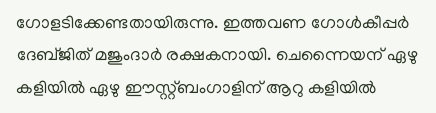ഗോളടിക്കേണ്ടതായിരുന്നു. ഇത്തവണ ഗോള്‍കീപ്പര്‍ ദേബ്ജിത് മജുംദാര്‍ രക്ഷകനായി. ചെന്നൈയന് ഏഴു കളിയില്‍ ഏഴു ഈസ്റ്റ്ബംഗാളിന് ആറു കളിയില്‍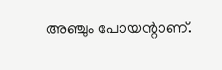അഞ്ചും പോയന്റാണ്.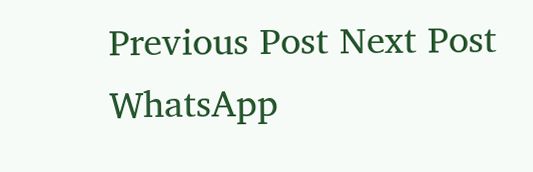Previous Post Next Post
WhatsApp